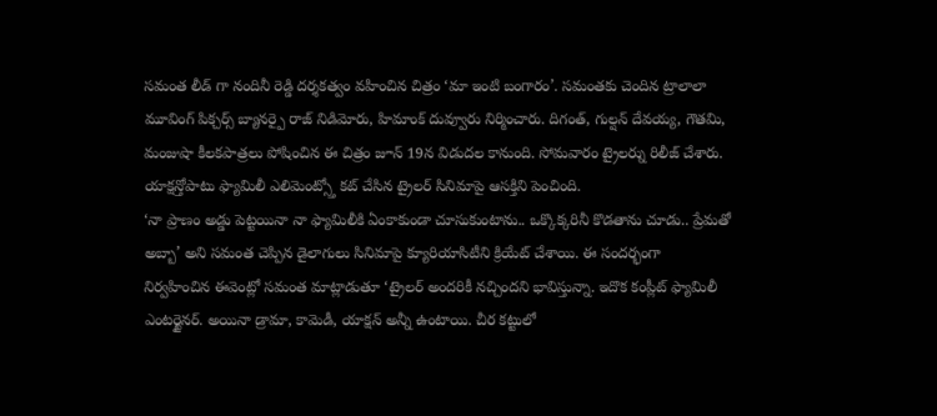సమంత లీడ్ గా నందినీ రెడ్డి దర్శకత్వం వహించిన చిత్రం ‘మా ఇంటి బంగారం’. సమంతకు చెందిన ట్రాలాలా మూవింగ్ పిక్చర్స్ బ్యానర్పై రాజ్ నిడిమోరు, హిమాంక్ దువ్వూరు నిర్మించారు. దిగంత్, గుల్షన్ దేవయ్య, గౌతమి, మంజుషా కీలకపాత్రలు పోషించిన ఈ చిత్రం జూన్ 19న విడుదల కానుంది. సోమవారం ట్రైలర్ను రిలీజ్ చేశారు. యాక్షన్తోపాటు ఫ్యామిలీ ఎలిమెంట్స్తో కట్ చేసిన ట్రైలర్ సినిమాపై ఆసక్తిని పెంచింది.
‘నా ప్రాణం అడ్డు పెట్టయినా నా ఫ్యామిలీకి ఏంకాకుండా చూసుకుంటాను.. ఒక్కొక్కరినీ కొడతాను చూడు.. ప్రేమతో అబ్బా’ అని సమంత చెప్పిన డైలాగులు సినిమాపై క్యూరియాసిటీని క్రియేట్ చేశాయి. ఈ సందర్భంగా నిర్వహించిన ఈవెంట్లో సమంత మాట్లాడుతూ ‘ట్రైలర్ అందరికీ నచ్చిందని భావిస్తున్నా. ఇదొక కంప్లీట్ ఫ్యామిలీ ఎంటర్టైనర్. అయినా డ్రామా, కామెడీ, యాక్షన్ అన్నీ ఉంటాయి. చీర కట్టులో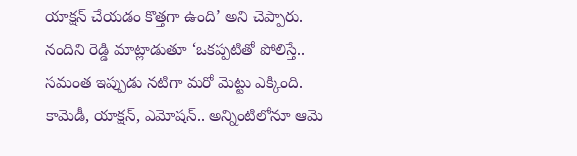యాక్షన్ చేయడం కొత్తగా ఉంది’ అని చెప్పారు.
నందిని రెడ్డి మాట్లాడుతూ ‘ఒకప్పటితో పోలిస్తే.. సమంత ఇప్పుడు నటిగా మరో మెట్టు ఎక్కింది. కామెడీ, యాక్షన్, ఎమోషన్.. అన్నింటిలోనూ ఆమె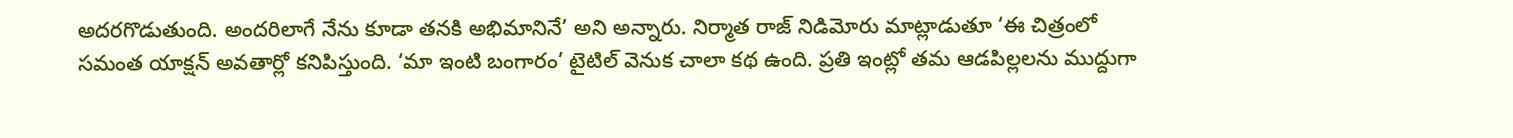అదరగొడుతుంది. అందరిలాగే నేను కూడా తనకి అభిమానినే’ అని అన్నారు. నిర్మాత రాజ్ నిడిమోరు మాట్లాడుతూ ‘ఈ చిత్రంలో సమంత యాక్షన్ అవతార్లో కనిపిస్తుంది. ‘మా ఇంటి బంగారం’ టైటిల్ వెనుక చాలా కథ ఉంది. ప్రతి ఇంట్లో తమ ఆడపిల్లలను ముద్దుగా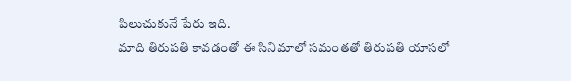పిలుచుకునే పేరు ఇది.
మాది తిరుపతి కావడంతో ఈ సినిమాలో సమంతతో తిరుపతి యాసలో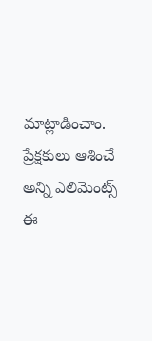మాట్లాడించాం. ప్రేక్షకులు ఆశించే అన్ని ఎలిమెంట్స్ ఈ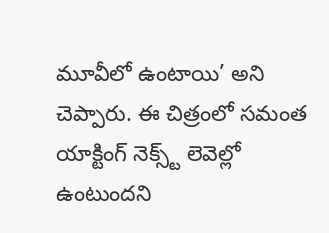మూవీలో ఉంటాయి’ అని చెప్పారు. ఈ చిత్రంలో సమంత యాక్టింగ్ నెక్స్ట్ లెవెల్లో ఉంటుందని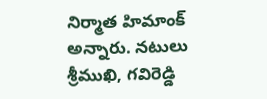నిర్మాత హిమాంక్ అన్నారు. నటులు శ్రీముఖి, గవిరెడ్డి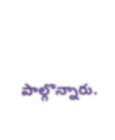పాల్గొన్నారు.